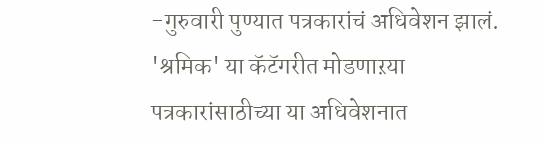-गुरुवारी पुण्यात पत्रकारांचं अधिवेशन झालं. 'श्रमिक' या कॅटॅगरीत मोडणाऱया पत्रकारांसाठीच्या या अधिवेशनात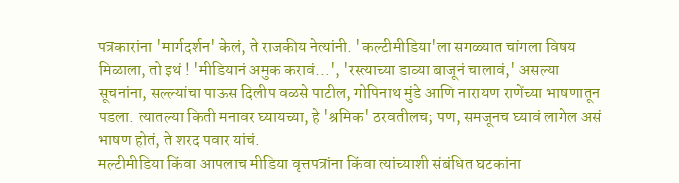पत्रकारांना 'मार्गदर्शन' केलं, ते राजकीय नेत्यांनी. 'कल्टीमीडिया'ला सगळ्यात चांगला विषय मिळाला, तो इथं ! 'मीडियानं अमुक करावं...', 'रस्त्याच्या डाव्या बाजूनं चालावं,' असल्या सूचनांना, सल्ल्यांचा पाऊस दिलीप वळसे पाटील, गोपिनाथ मुंडे आणि नारायण राणेंच्या भाषणातून पडला. त्यातल्या किती मनावर घ्यायच्या, हे 'श्रमिक' ठरवतीलच; पण, समजूनच घ्यावं लागेल असं भाषण होतं, ते शरद पवार यांचं.
मल्टीमीडिया किंवा आपलाच मीडिया वृत्तपत्रांना किंवा त्यांच्याशी संबंधित घटकांना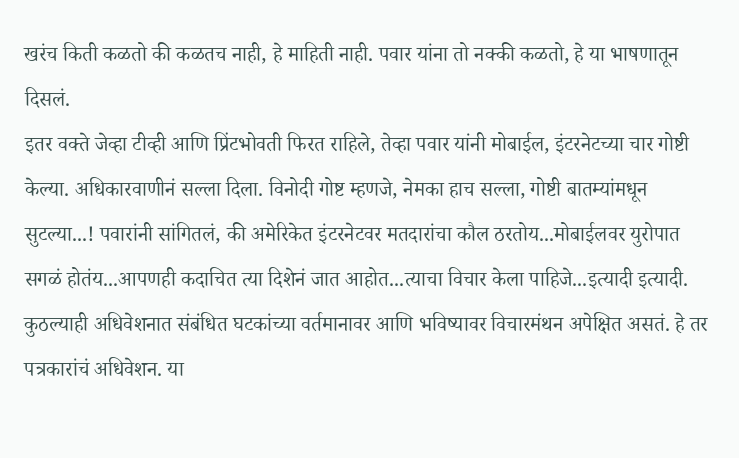खरंच किती कळतो की कळतच नाही, हे माहिती नाही. पवार यांना तो नक्की कळतो, हे या भाषणातून दिसलं.
इतर वक्ते जेव्हा टीव्ही आणि प्रिंटभोवती फिरत राहिले, तेव्हा पवार यांनी मोबाईल, इंटरनेटच्या चार गोष्टी केल्या. अधिकारवाणीनं सल्ला दिला. विनोदी गोष्ट म्हणजे, नेमका हाच सल्ला, गोष्टी बातम्यांमधून सुटल्या...! पवारांनी सांगितलं, की अमेरिकेत इंटरनेटवर मतदारांचा कौल ठरतोय...मोबाईलवर युरोपात सगळं होतंय...आपणही कदाचित त्या दिशेनं जात आहोत...त्याचा विचार केला पाहिजे...इत्यादी इत्यादी.
कुठल्याही अधिवेशनात संबंधित घटकांच्या वर्तमानावर आणि भविष्यावर विचारमंथन अपेक्षित असतं. हे तर पत्रकारांचं अधिवेशन. या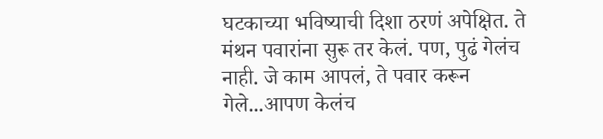घटकाच्या भविष्याची दिशा ठरणं अपेक्षित. ते मंथन पवारांना सुरू तर केलं. पण, पुढं गेलंच नाही. जे काम आपलं, ते पवार करून गेले...आपण केलंच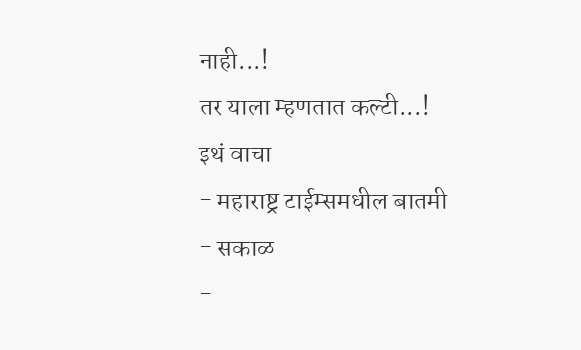नाही...!
तर याला म्हणतात कल्टी...!
इथं वाचा
- महाराष्ट्र टाईम्समधील बातमी
- सकाळ
-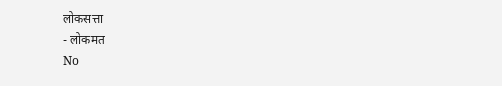लोकसत्ता
- लोकमत
No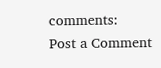comments:
Post a Comment